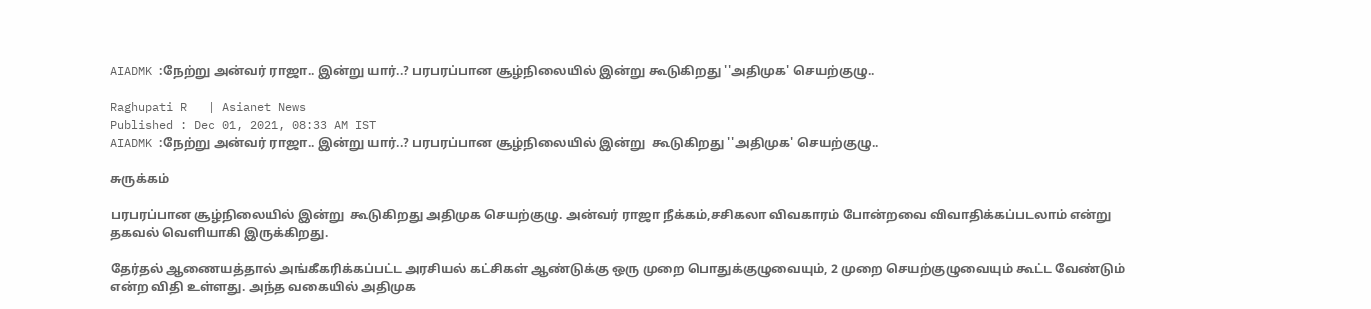AIADMK :நேற்று அன்வர் ராஜா.. இன்று யார்..? பரபரப்பான சூழ்நிலையில் இன்று கூடுகிறது ''அதிமுக' செயற்குழு..

Raghupati R   | Asianet News
Published : Dec 01, 2021, 08:33 AM IST
AIADMK :நேற்று அன்வர் ராஜா.. இன்று யார்..? பரபரப்பான சூழ்நிலையில் இன்று  கூடுகிறது ''அதிமுக' செயற்குழு..

சுருக்கம்

பரபரப்பான சூழ்நிலையில் இன்று  கூடுகிறது அதிமுக செயற்குழு. அன்வர் ராஜா நீக்கம்,சசிகலா விவகாரம் போன்றவை விவாதிக்கப்படலாம் என்று தகவல் வெளியாகி இருக்கிறது.

தேர்தல் ஆணையத்தால் அங்கீகரிக்கப்பட்ட அரசியல் கட்சிகள் ஆண்டுக்கு ஒரு முறை பொதுக்குழுவையும், 2 முறை செயற்குழுவையும் கூட்ட வேண்டும் என்ற விதி உள்ளது. அந்த வகையில் அதிமுக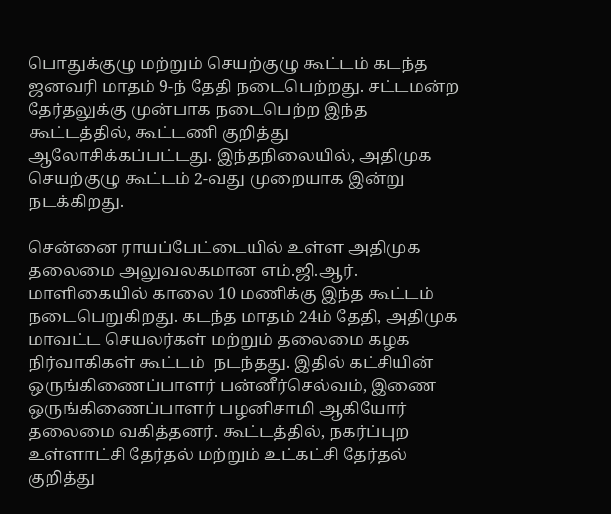பொதுக்குழு மற்றும் செயற்குழு கூட்டம் கடந்த ஜனவரி மாதம் 9-ந் தேதி நடைபெற்றது. சட்டமன்ற தேர்தலுக்கு முன்பாக நடைபெற்ற இந்த கூட்டத்தில், கூட்டணி குறித்து ஆலோசிக்கப்பட்டது. இந்தநிலையில், அதிமுக செயற்குழு கூட்டம் 2-வது முறையாக இன்று நடக்கிறது.

சென்னை ராயப்பேட்டையில் உள்ள அதிமுக தலைமை அலுவலகமான எம்.ஜி.ஆர். மாளிகையில் காலை 10 மணிக்கு இந்த கூட்டம் நடைபெறுகிறது. கடந்த மாதம் 24ம் தேதி, அதிமுக மாவட்ட செயலர்கள் மற்றும் தலைமை கழக நிர்வாகிகள் கூட்டம்  நடந்தது. இதில் கட்சியின் ஒருங்கிணைப்பாளர் பன்னீர்செல்வம், இணை ஒருங்கிணைப்பாளர் பழனிசாமி ஆகியோர் தலைமை வகித்தனர். கூட்டத்தில், நகர்ப்புற உள்ளாட்சி தேர்தல் மற்றும் உட்கட்சி தேர்தல் குறித்து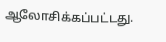ஆலோசிக்கப்பட்டது.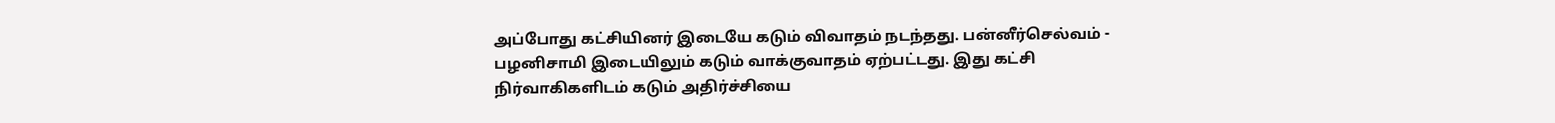அப்போது கட்சியினர் இடையே கடும் விவாதம் நடந்தது. பன்னீர்செல்வம் - பழனிசாமி இடையிலும் கடும் வாக்குவாதம் ஏற்பட்டது. இது கட்சி நிர்வாகிகளிடம் கடும் அதிர்ச்சியை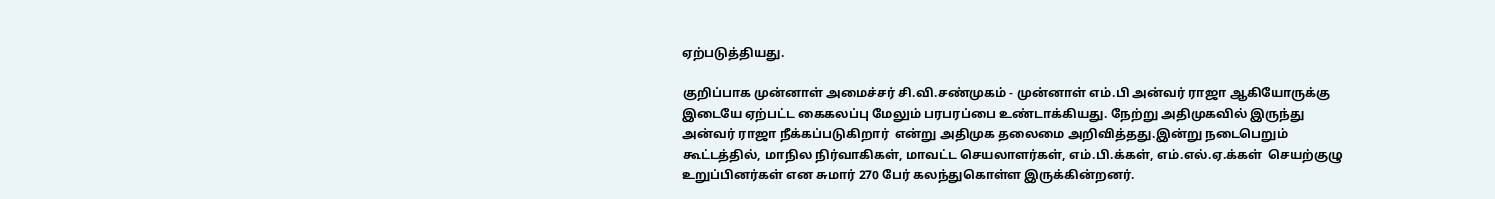ஏற்படுத்தியது.

குறிப்பாக முன்னாள் அமைச்சர் சி.வி.சண்முகம் - முன்னாள் எம்.பி அன்வர் ராஜா ஆகியோருக்கு இடையே ஏற்பட்ட கைகலப்பு மேலும் பரபரப்பை உண்டாக்கியது. நேற்று அதிமுகவில் இருந்து அன்வர் ராஜா நீக்கப்படுகிறார்  என்று அதிமுக தலைமை அறிவித்தது.இன்று நடைபெறும் கூட்டத்தில், மாநில நிர்வாகிகள், மாவட்ட செயலாளர்கள், எம்.பி.க்கள், எம்.எல்.ஏ.க்கள்  செயற்குழு உறுப்பினர்கள் என சுமார் 270 பேர் கலந்துகொள்ள இருக்கின்றனர்.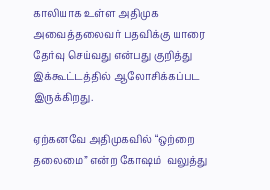காலியாக உள்ள அதிமுக அவைத்தலைவர் பதவிக்கு யாரை தேர்வு செய்வது என்பது குறித்து இக்கூட்டத்தில் ஆலோசிக்கப்பட இருக்கிறது.

ஏற்கனவே அதிமுகவில் “ஒற்றை தலைமை” என்ற கோஷம்  வலுத்து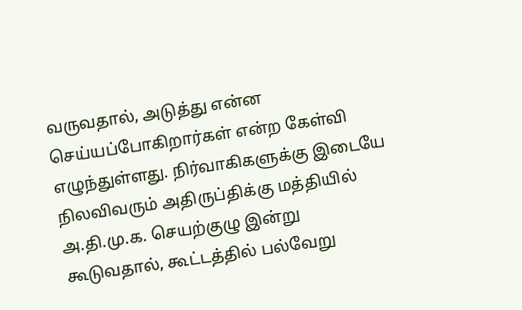வருவதால், அடுத்து என்ன செய்யப்போகிறார்கள் என்ற கேள்வி எழுந்துள்ளது. நிர்வாகிகளுக்கு இடையே நிலவிவரும் அதிருப்திக்கு மத்தியில் அ.தி.மு.க. செயற்குழு இன்று கூடுவதால், கூட்டத்தில் பல்வேறு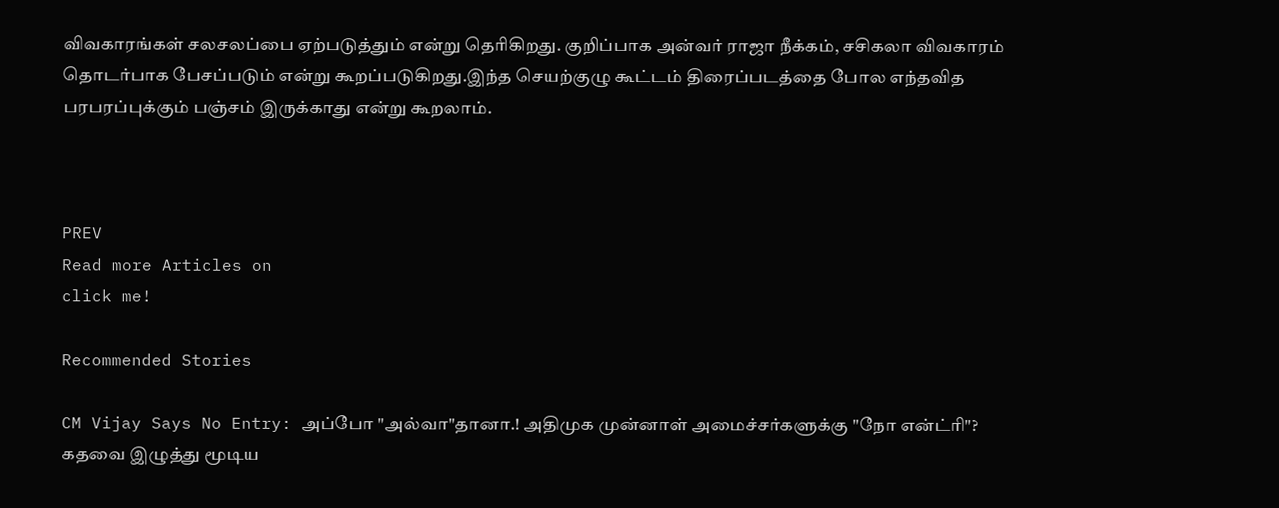விவகாரங்கள் சலசலப்பை ஏற்படுத்தும் என்று தெரிகிறது. குறிப்பாக அன்வர் ராஜா நீக்கம், சசிகலா விவகாரம் தொடர்பாக பேசப்படும் என்று கூறப்படுகிறது.இந்த செயற்குழு கூட்டம் திரைப்படத்தை போல எந்தவித பரபரப்புக்கும் பஞ்சம் இருக்காது என்று கூறலாம்.



PREV
Read more Articles on
click me!

Recommended Stories

CM Vijay Says No Entry: அப்போ "அல்வா"தானா.! அதிமுக முன்னாள் அமைச்சர்களுக்கு "நோ என்ட்ரி"? கதவை இழுத்து மூடிய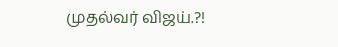முதல்வர் விஜய்.?!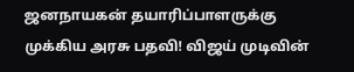ஜனநாயகன் தயாரிப்பாளருக்கு முக்கிய அரசு பதவி! விஜய் முடிவின்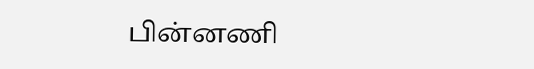பின்னணி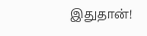இதுதான்!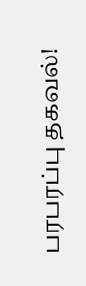பரபரப்பு தகவல்!